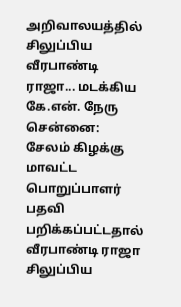அறிவாலயத்தில் சிலுப்பிய வீரபாண்டி ராஜா... மடக்கிய கே.என். நேரு
சென்னை: சேலம் கிழக்கு மாவட்ட பொறுப்பாளர் பதவி பறிக்கப்பட்டதால் வீரபாண்டி ராஜா சிலுப்பிய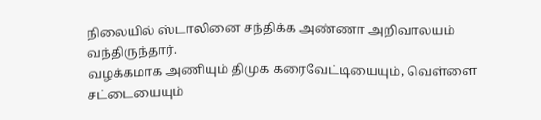நிலையில் ஸ்டாலினை சந்திக்க அண்ணா அறிவாலயம் வந்திருந்தார்.
வழக்கமாக அணியும் திமுக கரைவேட்டியையும், வெள்ளை சட்டையையும்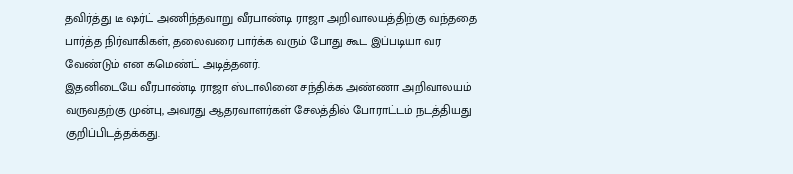தவிர்த்து டீ ஷர்ட் அணிந்தவாறு வீரபாண்டி ராஜா அறிவாலயத்திற்கு வந்ததை பார்த்த நிர்வாகிகள், தலைவரை பார்க்க வரும் போது கூட இப்படியா வர வேண்டும் என கமெண்ட் அடித்தனர்.
இதனிடையே வீரபாண்டி ராஜா ஸ்டாலினை சந்திக்க அண்ணா அறிவாலயம் வருவதற்கு முன்பு, அவரது ஆதரவாளர்கள் சேலத்தில் போராட்டம் நடத்தியது குறிப்பிடத்தக்கது.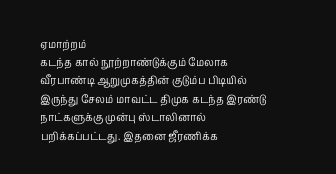ஏமாற்றம்
கடந்த கால் நூற்றாண்டுக்கும் மேலாக வீரபாண்டி ஆறுமுகத்தின் குடும்ப பிடியில் இருந்து சேலம் மாவட்ட திமுக கடந்த இரண்டு நாட்களுக்கு முன்பு ஸ்டாலினால் பறிக்கப்பட்டது. இதனை ஜீரணிக்க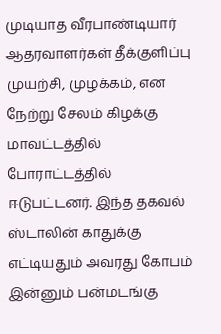முடியாத வீரபாண்டியார் ஆதரவாளர்கள் தீக்குளிப்பு முயற்சி, முழக்கம், என நேற்று சேலம் கிழக்கு மாவட்டத்தில் போராட்டத்தில் ஈடுபட்டனர். இந்த தகவல் ஸ்டாலின் காதுக்கு எட்டியதும் அவரது கோபம் இன்னும் பன்மடங்கு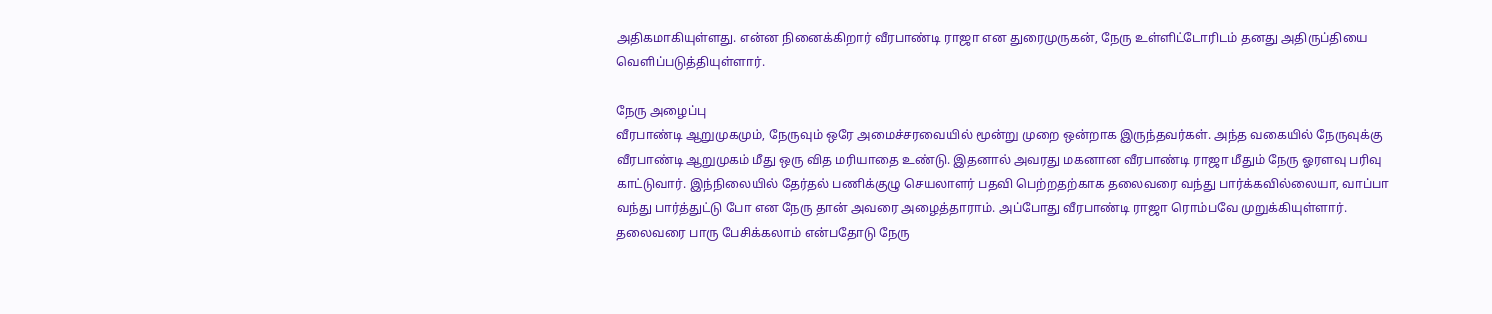அதிகமாகியுள்ளது. என்ன நினைக்கிறார் வீரபாண்டி ராஜா என துரைமுருகன், நேரு உள்ளிட்டோரிடம் தனது அதிருப்தியை வெளிப்படுத்தியுள்ளார்.

நேரு அழைப்பு
வீரபாண்டி ஆறுமுகமும், நேருவும் ஒரே அமைச்சரவையில் மூன்று முறை ஒன்றாக இருந்தவர்கள். அந்த வகையில் நேருவுக்கு வீரபாண்டி ஆறுமுகம் மீது ஒரு வித மரியாதை உண்டு. இதனால் அவரது மகனான வீரபாண்டி ராஜா மீதும் நேரு ஓரளவு பரிவு காட்டுவார். இந்நிலையில் தேர்தல் பணிக்குழு செயலாளர் பதவி பெற்றதற்காக தலைவரை வந்து பார்க்கவில்லையா, வாப்பா வந்து பார்த்துட்டு போ என நேரு தான் அவரை அழைத்தாராம். அப்போது வீரபாண்டி ராஜா ரொம்பவே முறுக்கியுள்ளார். தலைவரை பாரு பேசிக்கலாம் என்பதோடு நேரு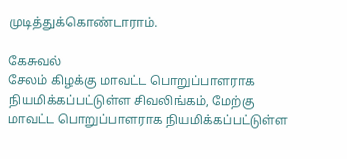முடித்துக்கொண்டாராம்.

கேசுவல்
சேலம் கிழக்கு மாவட்ட பொறுப்பாளராக நியமிக்கப்பட்டுள்ள சிவலிங்கம், மேற்கு மாவட்ட பொறுப்பாளராக நியமிக்கப்பட்டுள்ள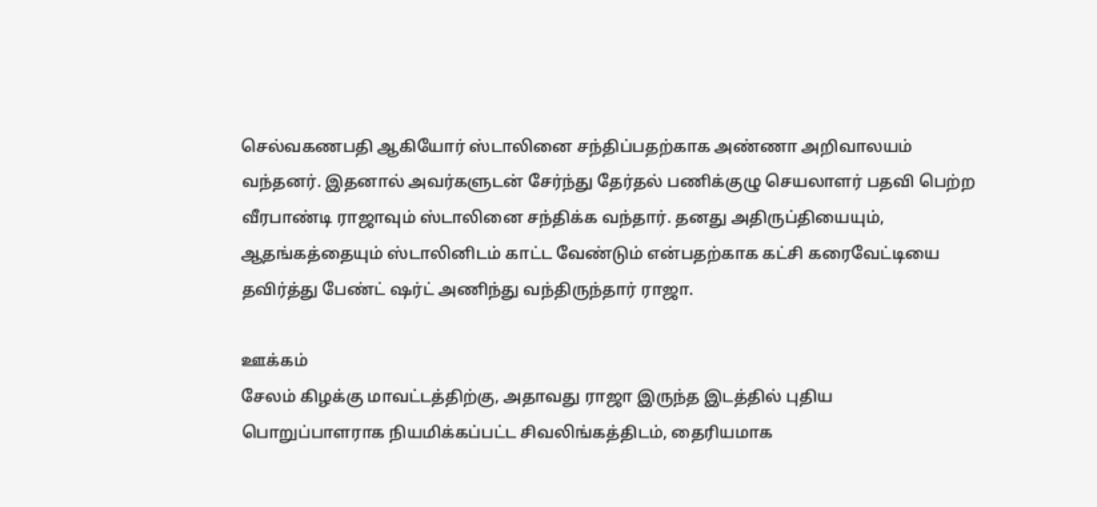செல்வகணபதி ஆகியோர் ஸ்டாலினை சந்திப்பதற்காக அண்ணா அறிவாலயம் வந்தனர். இதனால் அவர்களுடன் சேர்ந்து தேர்தல் பணிக்குழு செயலாளர் பதவி பெற்ற வீரபாண்டி ராஜாவும் ஸ்டாலினை சந்திக்க வந்தார். தனது அதிருப்தியையும், ஆதங்கத்தையும் ஸ்டாலினிடம் காட்ட வேண்டும் என்பதற்காக கட்சி கரைவேட்டியை தவிர்த்து பேண்ட் ஷர்ட் அணிந்து வந்திருந்தார் ராஜா.

ஊக்கம்
சேலம் கிழக்கு மாவட்டத்திற்கு, அதாவது ராஜா இருந்த இடத்தில் புதிய பொறுப்பாளராக நியமிக்கப்பட்ட சிவலிங்கத்திடம், தைரியமாக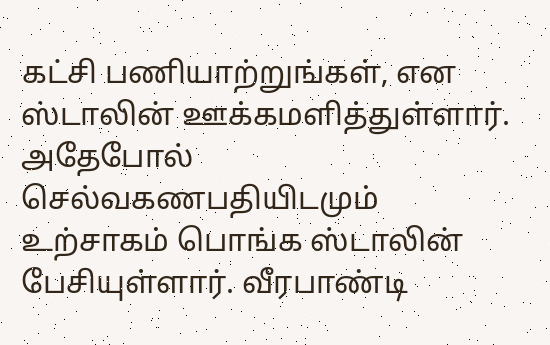கட்சி பணியாற்றுங்கள், என ஸ்டாலின் ஊக்கமளித்துள்ளார். அதேபோல் செல்வகணபதியிடமும் உற்சாகம் பொங்க ஸ்டாலின் பேசியுள்ளார். வீரபாண்டி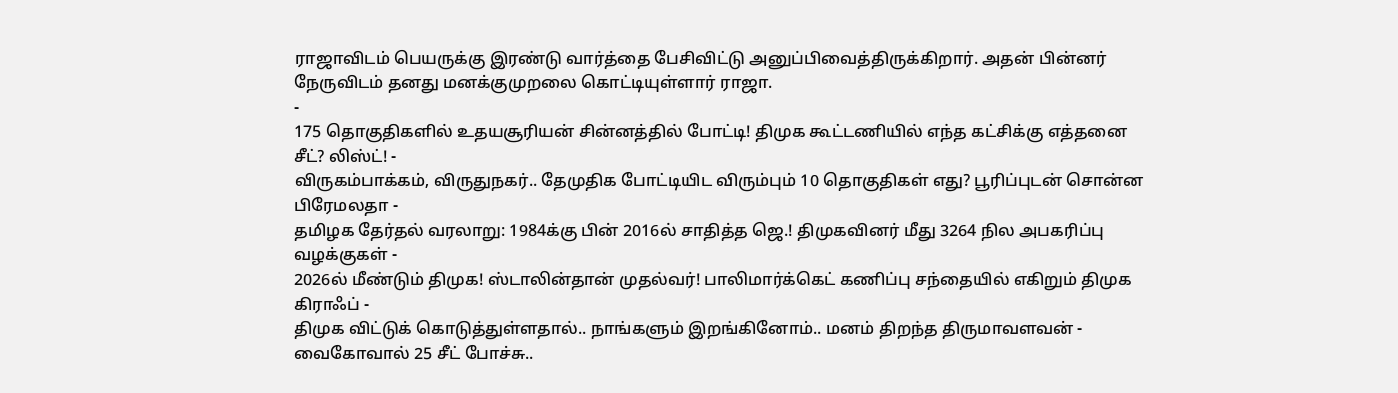ராஜாவிடம் பெயருக்கு இரண்டு வார்த்தை பேசிவிட்டு அனுப்பிவைத்திருக்கிறார். அதன் பின்னர் நேருவிடம் தனது மனக்குமுறலை கொட்டியுள்ளார் ராஜா.
-
175 தொகுதிகளில் உதயசூரியன் சின்னத்தில் போட்டி! திமுக கூட்டணியில் எந்த கட்சிக்கு எத்தனை சீட்? லிஸ்ட்! -
விருகம்பாக்கம், விருதுநகர்.. தேமுதிக போட்டியிட விரும்பும் 10 தொகுதிகள் எது? பூரிப்புடன் சொன்ன பிரேமலதா -
தமிழக தேர்தல் வரலாறு: 1984க்கு பின் 2016ல் சாதித்த ஜெ.! திமுகவினர் மீது 3264 நில அபகரிப்பு வழக்குகள் -
2026ல் மீண்டும் திமுக! ஸ்டாலின்தான் முதல்வர்! பாலிமார்க்கெட் கணிப்பு சந்தையில் எகிறும் திமுக கிராஃப் -
திமுக விட்டுக் கொடுத்துள்ளதால்.. நாங்களும் இறங்கினோம்.. மனம் திறந்த திருமாவளவன் -
வைகோவால் 25 சீட் போச்சு..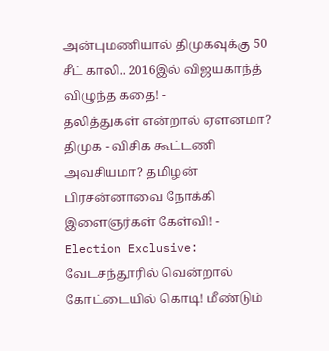அன்புமணியால் திமுகவுக்கு 50 சீட் காலி.. 2016இல் விஜயகாந்த் விழுந்த கதை! -
தலித்துகள் என்றால் ஏளனமா? திமுக - விசிக கூட்டணி அவசியமா? தமிழன் பிரசன்னாவை நோக்கி இளைஞர்கள் கேள்வி! -
Election Exclusive: வேடசந்தூரில் வென்றால் கோட்டையில் கொடி! மீண்டும்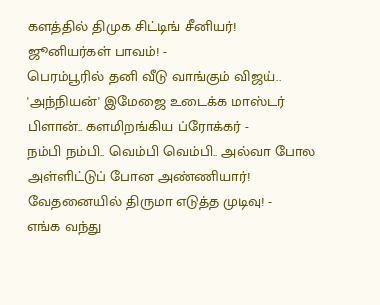களத்தில் திமுக சிட்டிங் சீனியர்! ஜூனியர்கள் பாவம்! -
பெரம்பூரில் தனி வீடு வாங்கும் விஜய்.. 'அந்நியன்' இமேஜை உடைக்க மாஸ்டர் பிளான்.. களமிறங்கிய ப்ரோக்கர் -
நம்பி நம்பி.. வெம்பி வெம்பி.. அல்வா போல அள்ளிட்டுப் போன அண்ணியார்! வேதனையில் திருமா எடுத்த முடிவு! -
எங்க வந்து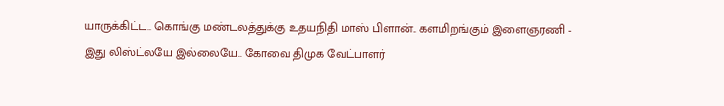யாருக்கிட்ட.. கொங்கு மண்டலத்துக்கு உதயநிதி மாஸ் பிளான்.. களமிறங்கும் இளைஞரணி -
இது லிஸ்ட்லயே இல்லையே.. கோவை திமுக வேட்பாளர்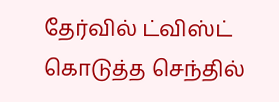தேர்வில் ட்விஸ்ட் கொடுத்த செந்தில்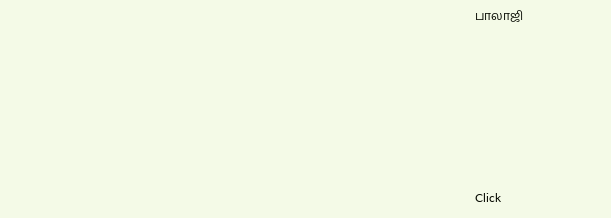பாலாஜி












Click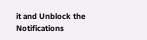it and Unblock the Notifications